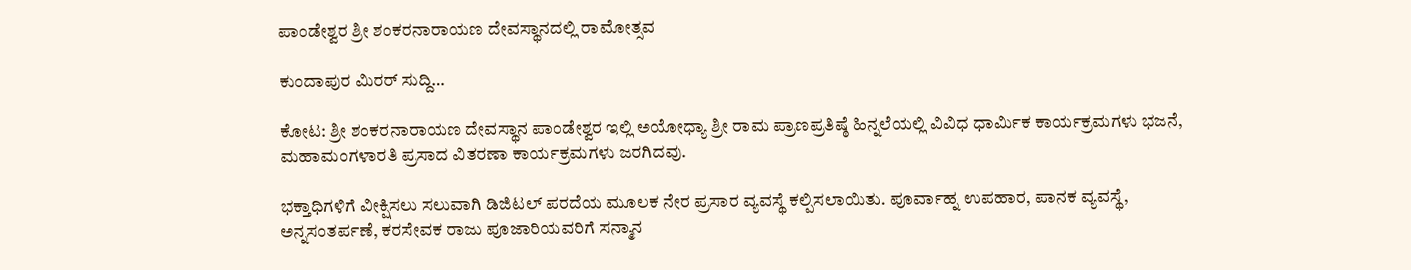ಪಾಂಡೇಶ್ವರ ಶ್ರೀ ಶಂಕರನಾರಾಯಣ ದೇವಸ್ಥಾನದಲ್ಲಿ ರಾಮೋತ್ಸವ

ಕುಂದಾಪುರ ಮಿರರ್ ಸುದ್ದಿ…

ಕೋಟ: ಶ್ರೀ ಶಂಕರನಾರಾಯಣ ದೇವಸ್ಥಾನ ಪಾಂಡೇಶ್ವರ ಇಲ್ಲಿ ಅಯೋಧ್ಯಾ ಶ್ರೀ ರಾಮ ಪ್ರಾಣಪ್ರತಿಷ್ಠೆ ಹಿನ್ನಲೆಯಲ್ಲಿ ವಿವಿಧ ಧಾರ್ಮಿಕ ಕಾರ್ಯಕ್ರಮಗಳು ಭಜನೆ, ಮಹಾಮಂಗಳಾರತಿ ಪ್ರಸಾದ ವಿತರಣಾ ಕಾರ್ಯಕ್ರಮಗಳು ಜರಗಿದವು.

ಭಕ್ತಾಧಿಗಳಿಗೆ ವೀಕ್ಷಿಸಲು ಸಲುವಾಗಿ ಡಿಜಿಟಲ್ ಪರದೆಯ ಮೂಲಕ ನೇರ ಪ್ರಸಾರ ವ್ಯವಸ್ಥೆ ಕಲ್ಪಿಸಲಾಯಿತು. ಪೂರ್ವಾಹ್ನ ಉಪಹಾರ, ಪಾನಕ ವ್ಯವಸ್ಥೆ, ಅನ್ನಸಂತರ್ಪಣೆ, ಕರಸೇವಕ ರಾಜು ಪೂಜಾರಿಯವರಿಗೆ ಸನ್ಮಾನ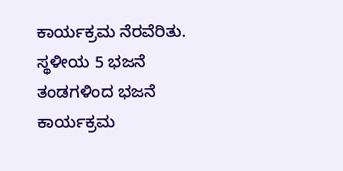ಕಾರ್ಯಕ್ರಮ ನೆರವೆರಿತು. ಸ್ಥಳೀಯ 5 ಭಜನೆ ತಂಡಗಳಿಂದ ಭಜನೆ ಕಾರ್ಯಕ್ರಮ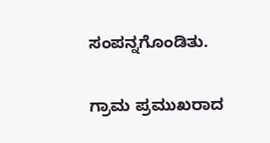ಸಂಪನ್ನಗೊಂಡಿತು.

ಗ್ರಾಮ ಪ್ರಮುಖರಾದ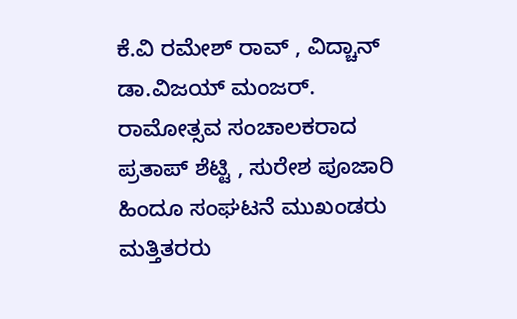ಕೆ.ವಿ ರಮೇಶ್ ರಾವ್ , ವಿದ್ಚಾನ್ ಡಾ.ವಿಜಯ್ ಮಂಜರ್. ರಾಮೋತ್ಸವ ಸಂಚಾಲಕರಾದ ಪ್ರತಾಪ್ ಶೆಟ್ಟಿ , ಸುರೇಶ ಪೂಜಾರಿ ಹಿಂದೂ ಸಂಘಟನೆ ಮುಖಂಡರು ಮತ್ತಿತರರು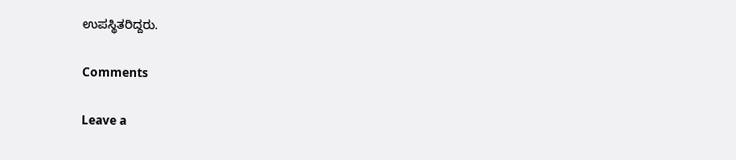ಉಪಸ್ಥಿತರಿದ್ದರು.

Comments

Leave a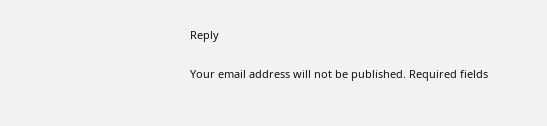Reply

Your email address will not be published. Required fields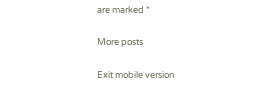are marked *

More posts

Exit mobile version